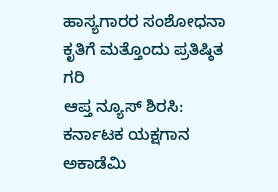ಹಾಸ್ಯಗಾರರ ಸಂಶೋಧನಾ ಕೃತಿಗೆ ಮತ್ತೊಂದು ಪ್ರತಿಷ್ಠಿತ ಗರಿ
ಆಪ್ತ ನ್ಯೂಸ್ ಶಿರಸಿ:
ಕರ್ನಾಟಕ ಯಕ್ಷಗಾನ ಅಕಾಡೆಮಿ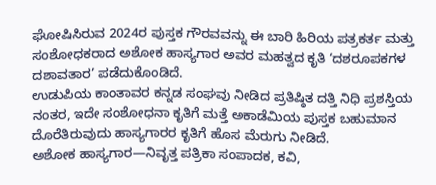ಘೋಷಿಸಿರುವ 2024ರ ಪುಸ್ತಕ ಗೌರವವನ್ನು ಈ ಬಾರಿ ಹಿರಿಯ ಪತ್ರಕರ್ತ ಮತ್ತು ಸಂಶೋಧಕರಾದ ಅಶೋಕ ಹಾಸ್ಯಗಾರ ಅವರ ಮಹತ್ವದ ಕೃತಿ ‘ದಶರೂಪಕಗಳ ದಶಾವತಾರ’ ಪಡೆದುಕೊಂಡಿದೆ.
ಉಡುಪಿಯ ಕಾಂತಾವರ ಕನ್ನಡ ಸಂಘವು ನೀಡಿದ ಪ್ರತಿಷ್ಠಿತ ದತ್ತಿ ನಿಧಿ ಪ್ರಶಸ್ತಿಯ ನಂತರ, ಇದೇ ಸಂಶೋಧನಾ ಕೃತಿಗೆ ಮತ್ತೆ ಅಕಾಡೆಮಿಯ ಪುಸ್ತಕ ಬಹುಮಾನ ದೊರೆತಿರುವುದು ಹಾಸ್ಯಗಾರರ ಕೃತಿಗೆ ಹೊಸ ಮೆರುಗು ನೀಡಿದೆ.
ಅಶೋಕ ಹಾಸ್ಯಗಾರ—ನಿವೃತ್ತ ಪತ್ರಿಕಾ ಸಂಪಾದಕ, ಕವಿ,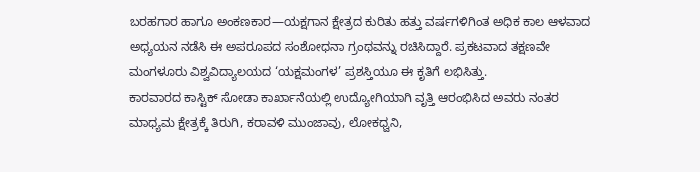ಬರಹಗಾರ ಹಾಗೂ ಅಂಕಣಕಾರ—ಯಕ್ಷಗಾನ ಕ್ಷೇತ್ರದ ಕುರಿತು ಹತ್ತು ವರ್ಷಗಳಿಗಿಂತ ಅಧಿಕ ಕಾಲ ಆಳವಾದ ಅಧ್ಯಯನ ನಡೆಸಿ ಈ ಅಪರೂಪದ ಸಂಶೋಧನಾ ಗ್ರಂಥವನ್ನು ರಚಿಸಿದ್ದಾರೆ. ಪ್ರಕಟವಾದ ತಕ್ಷಣವೇ ಮಂಗಳೂರು ವಿಶ್ವವಿದ್ಯಾಲಯದ ‘ಯಕ್ಷಮಂಗಳ’ ಪ್ರಶಸ್ತಿಯೂ ಈ ಕೃತಿಗೆ ಲಭಿಸಿತ್ತು.
ಕಾರವಾರದ ಕಾಸ್ಟಿಕ್ ಸೋಡಾ ಕಾರ್ಖಾನೆಯಲ್ಲಿ ಉದ್ಯೋಗಿಯಾಗಿ ವೃತ್ತಿ ಆರಂಭಿಸಿದ ಅವರು ನಂತರ ಮಾಧ್ಯಮ ಕ್ಷೇತ್ರಕ್ಕೆ ತಿರುಗಿ, ಕರಾವಳಿ ಮುಂಜಾವು, ಲೋಕಧ್ವನಿ,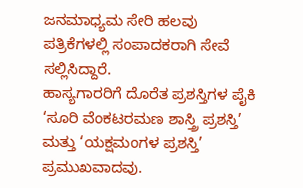ಜನಮಾಧ್ಯಮ ಸೇರಿ ಹಲವು ಪತ್ರಿಕೆಗಳಲ್ಲಿ ಸಂಪಾದಕರಾಗಿ ಸೇವೆ ಸಲ್ಲಿಸಿದ್ದಾರೆ.
ಹಾಸ್ಯಗಾರರಿಗೆ ದೊರೆತ ಪ್ರಶಸ್ತಿಗಳ ಪೈಕಿ ‘ಸೂರಿ ವೆಂಕಟರಮಣ ಶಾಸ್ತ್ರಿ ಪ್ರಶಸ್ತಿ’ ಮತ್ತು ‘ಯಕ್ಷಮಂಗಳ ಪ್ರಶಸ್ತಿ’ ಪ್ರಮುಖವಾದವು.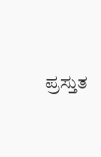ಪ್ರಸ್ತುತ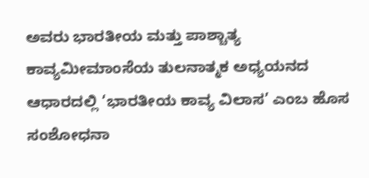ಅವರು ಭಾರತೀಯ ಮತ್ತು ಪಾಶ್ಚಾತ್ಯ ಕಾವ್ಯಮೀಮಾಂಸೆಯ ತುಲನಾತ್ಮಕ ಅಧ್ಯಯನದ ಆಧಾರದಲ್ಲಿ ‘ಭಾರತೀಯ ಕಾವ್ಯ ವಿಲಾಸ’ ಎಂಬ ಹೊಸ ಸಂಶೋಧನಾ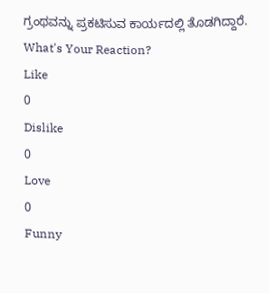ಗ್ರಂಥವನ್ನು ಪ್ರಕಟಿಸುವ ಕಾರ್ಯದಲ್ಲಿ ತೊಡಗಿದ್ದಾರೆ.
What's Your Reaction?
Like
0
Dislike
0
Love
0
Funny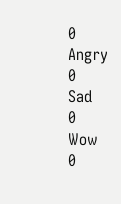0
Angry
0
Sad
0
Wow
0